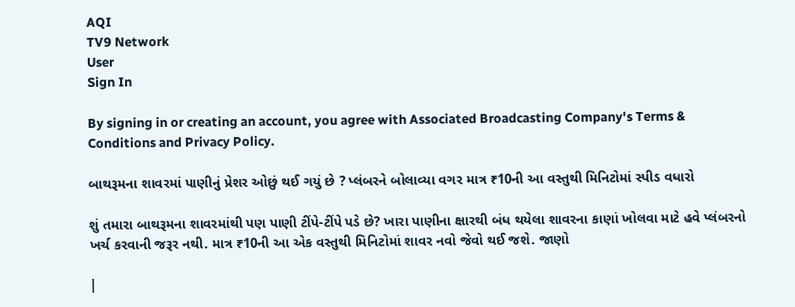AQI
TV9 Network
User
Sign In

By signing in or creating an account, you agree with Associated Broadcasting Company's Terms & Conditions and Privacy Policy.

બાથરૂમના શાવરમાં પાણીનું પ્રેશર ઓછું થઈ ગયું છે ? પ્લંબરને બોલાવ્યા વગર માત્ર ₹10ની આ વસ્તુથી મિનિટોમાં સ્પીડ વધારો

શું તમારા બાથરૂમના શાવરમાંથી પણ પાણી ટીંપે-ટીંપે પડે છે? ખારા પાણીના ક્ષારથી બંધ થયેલા શાવરના કાણાં ખોલવા માટે હવે પ્લંબરનો ખર્ચ કરવાની જરૂર નથી. માત્ર ₹10ની આ એક વસ્તુથી મિનિટોમાં શાવર નવો જેવો થઈ જશે. જાણો

|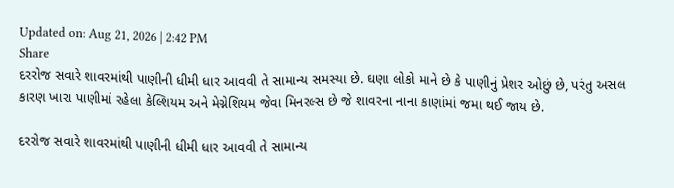Updated on: Aug 21, 2026 | 2:42 PM
Share
દરરોજ સવારે શાવરમાંથી પાણીની ધીમી ધાર આવવી તે સામાન્ય સમસ્યા છે. ઘણા લોકો માને છે કે પાણીનું પ્રેશર ઓછું છે, પરંતુ અસલ કારણ ખારા પાણીમાં રહેલા કેલ્શિયમ અને મેગ્નેશિયમ જેવા મિનરલ્સ છે જે શાવરના નાના કાણાંમાં જમા થઈ જાય છે.

દરરોજ સવારે શાવરમાંથી પાણીની ધીમી ધાર આવવી તે સામાન્ય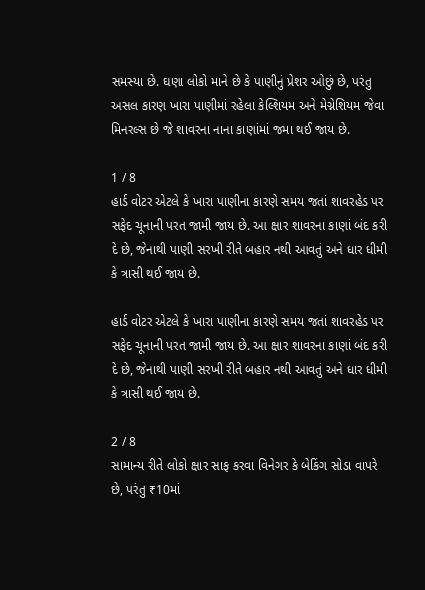સમસ્યા છે. ઘણા લોકો માને છે કે પાણીનું પ્રેશર ઓછું છે, પરંતુ અસલ કારણ ખારા પાણીમાં રહેલા કેલ્શિયમ અને મેગ્નેશિયમ જેવા મિનરલ્સ છે જે શાવરના નાના કાણાંમાં જમા થઈ જાય છે.

1 / 8
હાર્ડ વોટર એટલે કે ખારા પાણીના કારણે સમય જતાં શાવરહેડ પર સફેદ ચૂનાની પરત જામી જાય છે. આ ક્ષાર શાવરના કાણાં બંદ કરી દે છે, જેનાથી પાણી સરખી રીતે બહાર નથી આવતું અને ધાર ધીમી કે ત્રાસી થઈ જાય છે.

હાર્ડ વોટર એટલે કે ખારા પાણીના કારણે સમય જતાં શાવરહેડ પર સફેદ ચૂનાની પરત જામી જાય છે. આ ક્ષાર શાવરના કાણાં બંદ કરી દે છે, જેનાથી પાણી સરખી રીતે બહાર નથી આવતું અને ધાર ધીમી કે ત્રાસી થઈ જાય છે.

2 / 8
સામાન્ય રીતે લોકો ક્ષાર સાફ કરવા વિનેગર કે બેકિંગ સોડા વાપરે છે, પરંતુ ₹10માં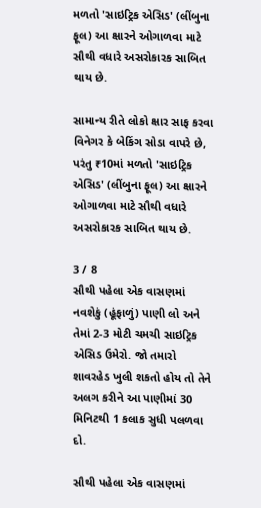મળતો 'સાઇટ્રિક એસિડ' (લીંબુના ફૂલ) આ ક્ષારને ઓગાળવા માટે સૌથી વધારે અસરોકારક સાબિત થાય છે.

સામાન્ય રીતે લોકો ક્ષાર સાફ કરવા વિનેગર કે બેકિંગ સોડા વાપરે છે, પરંતુ ₹10માં મળતો 'સાઇટ્રિક એસિડ' (લીંબુના ફૂલ) આ ક્ષારને ઓગાળવા માટે સૌથી વધારે અસરોકારક સાબિત થાય છે.

3 / 8
સૌથી પહેલા એક વાસણમાં નવશેકું (હૂંફાળું) પાણી લો અને તેમાં 2-3 મોટી ચમચી સાઇટ્રિક એસિડ ઉમેરો. જો તમારો શાવરહેડ ખુલી શકતો હોય તો તેને અલગ કરીને આ પાણીમાં 30 મિનિટથી 1 કલાક સુધી પલળવા દો.

સૌથી પહેલા એક વાસણમાં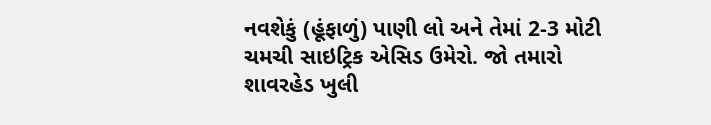નવશેકું (હૂંફાળું) પાણી લો અને તેમાં 2-3 મોટી ચમચી સાઇટ્રિક એસિડ ઉમેરો. જો તમારો શાવરહેડ ખુલી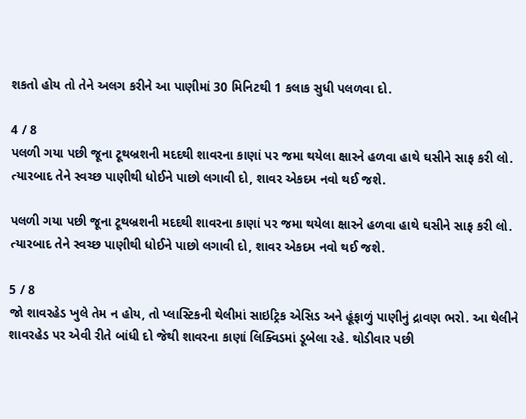શકતો હોય તો તેને અલગ કરીને આ પાણીમાં 30 મિનિટથી 1 કલાક સુધી પલળવા દો.

4 / 8
પલળી ગયા પછી જૂના ટૂથબ્રશની મદદથી શાવરના કાણાં પર જમા થયેલા ક્ષારને હળવા હાથે ઘસીને સાફ કરી લો. ત્યારબાદ તેને સ્વચ્છ પાણીથી ધોઈને પાછો લગાવી દો, શાવર એકદમ નવો થઈ જશે.

પલળી ગયા પછી જૂના ટૂથબ્રશની મદદથી શાવરના કાણાં પર જમા થયેલા ક્ષારને હળવા હાથે ઘસીને સાફ કરી લો. ત્યારબાદ તેને સ્વચ્છ પાણીથી ધોઈને પાછો લગાવી દો, શાવર એકદમ નવો થઈ જશે.

5 / 8
જો શાવરહેડ ખુલે તેમ ન હોય, તો પ્લાસ્ટિકની થેલીમાં સાઇટ્રિક એસિડ અને હૂંફાળું પાણીનું દ્રાવણ ભરો. આ થેલીને શાવરહેડ પર એવી રીતે બાંધી દો જેથી શાવરના કાણાં લિક્વિડમાં ડૂબેલા રહે. થોડીવાર પછી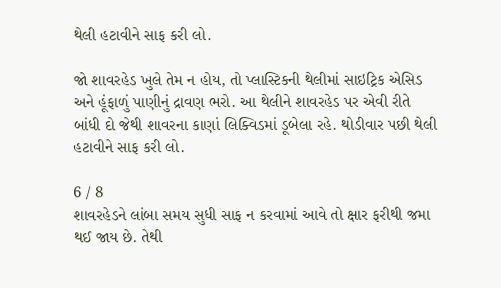થેલી હટાવીને સાફ કરી લો.

જો શાવરહેડ ખુલે તેમ ન હોય, તો પ્લાસ્ટિકની થેલીમાં સાઇટ્રિક એસિડ અને હૂંફાળું પાણીનું દ્રાવણ ભરો. આ થેલીને શાવરહેડ પર એવી રીતે બાંધી દો જેથી શાવરના કાણાં લિક્વિડમાં ડૂબેલા રહે. થોડીવાર પછી થેલી હટાવીને સાફ કરી લો.

6 / 8
શાવરહેડને લાંબા સમય સુધી સાફ ન કરવામાં આવે તો ક્ષાર ફરીથી જમા થઈ જાય છે. તેથી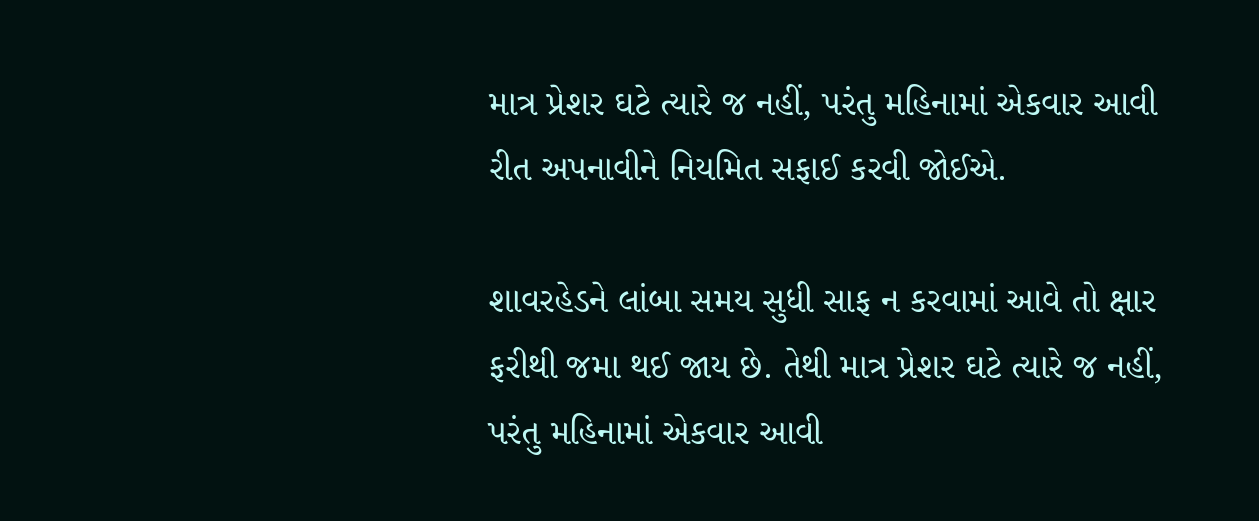માત્ર પ્રેશર ઘટે ત્યારે જ નહીં, પરંતુ મહિનામાં એકવાર આવી રીત અપનાવીને નિયમિત સફાઈ કરવી જોઈએ.

શાવરહેડને લાંબા સમય સુધી સાફ ન કરવામાં આવે તો ક્ષાર ફરીથી જમા થઈ જાય છે. તેથી માત્ર પ્રેશર ઘટે ત્યારે જ નહીં, પરંતુ મહિનામાં એકવાર આવી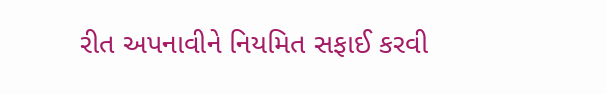રીત અપનાવીને નિયમિત સફાઈ કરવી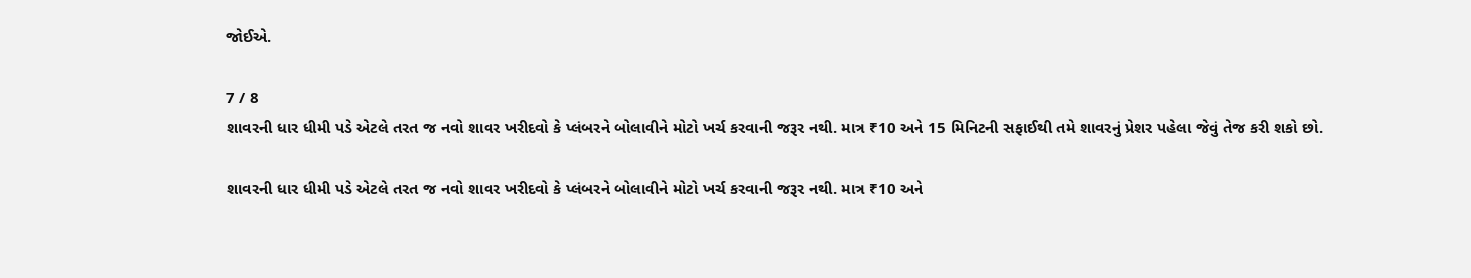જોઈએ.

7 / 8
શાવરની ધાર ધીમી પડે એટલે તરત જ નવો શાવર ખરીદવો કે પ્લંબરને બોલાવીને મોટો ખર્ચ કરવાની જરૂર નથી. માત્ર ₹10 અને 15 મિનિટની સફાઈથી તમે શાવરનું પ્રેશર પહેલા જેવું તેજ કરી શકો છો.

શાવરની ધાર ધીમી પડે એટલે તરત જ નવો શાવર ખરીદવો કે પ્લંબરને બોલાવીને મોટો ખર્ચ કરવાની જરૂર નથી. માત્ર ₹10 અને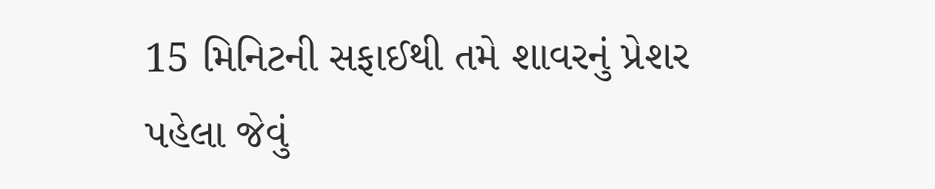15 મિનિટની સફાઈથી તમે શાવરનું પ્રેશર પહેલા જેવું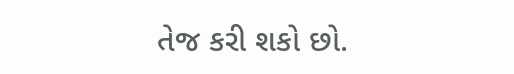તેજ કરી શકો છો.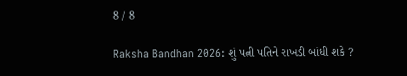8 / 8

Raksha Bandhan 2026: શું પત્ની પતિને રાખડી બાંધી શકે ?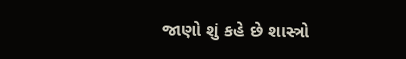જાણો શું કહે છે શાસ્ત્રો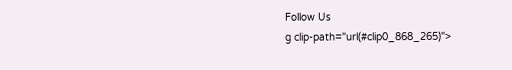Follow Us
g clip-path="url(#clip0_868_265)">